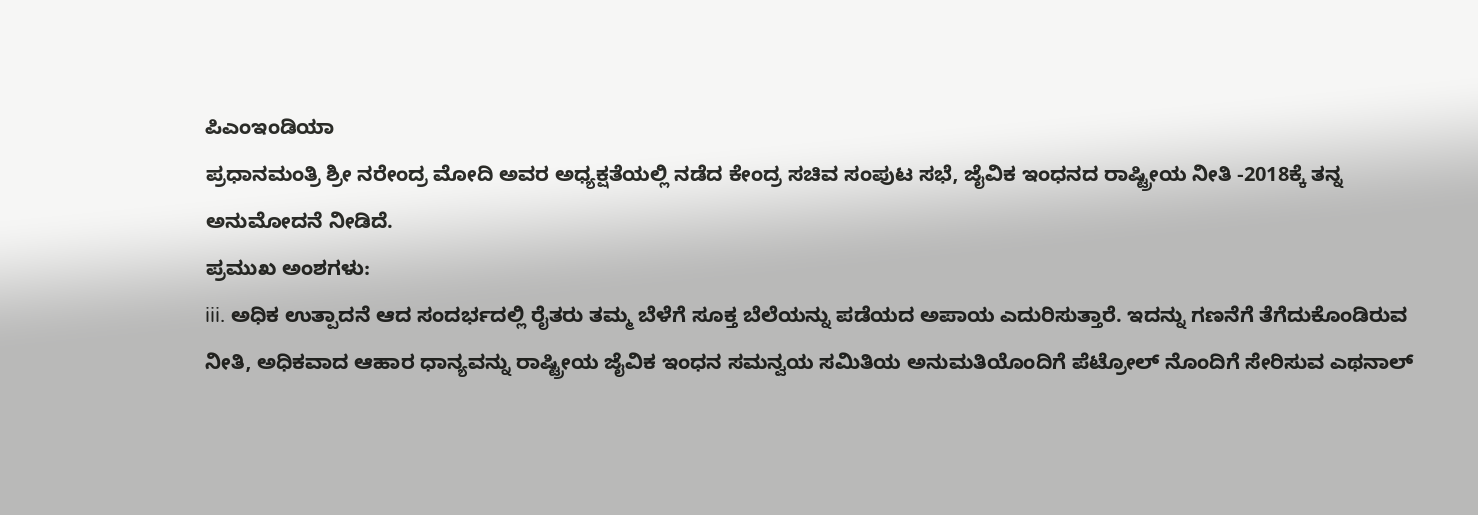ಪಿಎಂಇಂಡಿಯಾ
ಪ್ರಧಾನಮಂತ್ರಿ ಶ್ರೀ ನರೇಂದ್ರ ಮೋದಿ ಅವರ ಅಧ್ಯಕ್ಷತೆಯಲ್ಲಿ ನಡೆದ ಕೇಂದ್ರ ಸಚಿವ ಸಂಪುಟ ಸಭೆ, ಜೈವಿಕ ಇಂಧನದ ರಾಷ್ಟ್ರೀಯ ನೀತಿ -2018ಕ್ಕೆ ತನ್ನ ಅನುಮೋದನೆ ನೀಡಿದೆ.
ಪ್ರಮುಖ ಅಂಶಗಳು:
iii. ಅಧಿಕ ಉತ್ಪಾದನೆ ಆದ ಸಂದರ್ಭದಲ್ಲಿ ರೈತರು ತಮ್ಮ ಬೆಳೆಗೆ ಸೂಕ್ತ ಬೆಲೆಯನ್ನು ಪಡೆಯದ ಅಪಾಯ ಎದುರಿಸುತ್ತಾರೆ. ಇದನ್ನು ಗಣನೆಗೆ ತೆಗೆದುಕೊಂಡಿರುವ ನೀತಿ, ಅಧಿಕವಾದ ಆಹಾರ ಧಾನ್ಯವನ್ನು ರಾಷ್ಟ್ರೀಯ ಜೈವಿಕ ಇಂಧನ ಸಮನ್ವಯ ಸಮಿತಿಯ ಅನುಮತಿಯೊಂದಿಗೆ ಪೆಟ್ರೋಲ್ ನೊಂದಿಗೆ ಸೇರಿಸುವ ಎಥನಾಲ್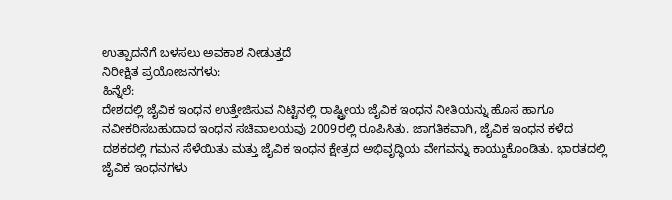ಉತ್ಪಾದನೆಗೆ ಬಳಸಲು ಅವಕಾಶ ನೀಡುತ್ತದೆ
ನಿರೀಕ್ಷಿತ ಪ್ರಯೋಜನಗಳು:
ಹಿನ್ನೆಲೆ:
ದೇಶದಲ್ಲಿ ಜೈವಿಕ ಇಂಧನ ಉತ್ತೇಜಿಸುವ ನಿಟ್ಟಿನಲ್ಲಿ ರಾಷ್ಟ್ರೀಯ ಜೈವಿಕ ಇಂಧನ ನೀತಿಯನ್ನು ಹೊಸ ಹಾಗೂ ನವೀಕರಿಸಬಹುದಾದ ಇಂಧನ ಸಚಿವಾಲಯವು 2009ರಲ್ಲಿ ರೂಪಿಸಿತು. ಜಾಗತಿಕವಾಗಿ, ಜೈವಿಕ ಇಂಧನ ಕಳೆದ ದಶಕದಲ್ಲಿ ಗಮನ ಸೆಳೆಯಿತು ಮತ್ತು ಜೈವಿಕ ಇಂಧನ ಕ್ಷೇತ್ರದ ಅಭಿವೃದ್ಧಿಯ ವೇಗವನ್ನು ಕಾಯ್ದುಕೊಂಡಿತು. ಭಾರತದಲ್ಲಿ ಜೈವಿಕ ಇಂಧನಗಳು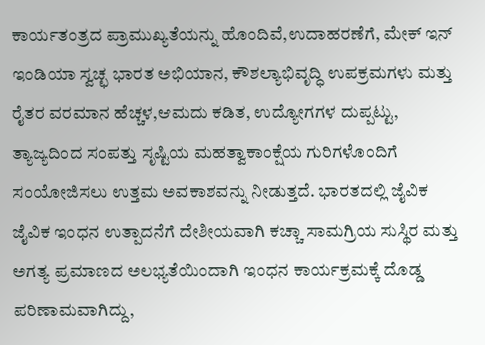ಕಾರ್ಯತಂತ್ರದ ಪ್ರಾಮುಖ್ಯತೆಯನ್ನು ಹೊಂದಿವೆ,ಉದಾಹರಣೆಗೆ, ಮೇಕ್ ಇನ್ ಇಂಡಿಯಾ ಸ್ವಚ್ಛ ಭಾರತ ಅಭಿಯಾನ, ಕೌಶಲ್ಯಾಭಿವೃದ್ಧಿ ಉಪಕ್ರಮಗಳು ಮತ್ತು ರೈತರ ವರಮಾನ ಹೆಚ್ಚಳ,ಆಮದು ಕಡಿತ, ಉದ್ಯೋಗಗಳ ದುಪ್ಪಟ್ಟು, ತ್ಯಾಜ್ಯದಿಂದ ಸಂಪತ್ತು ಸೃಷ್ಟಿಯ ಮಹತ್ವಾಕಾಂಕ್ಷೆಯ ಗುರಿಗಳೊಂದಿಗೆ ಸಂಯೋಜಿಸಲು ಉತ್ತಮ ಅವಕಾಶವನ್ನು ನೀಡುತ್ತದೆ. ಭಾರತದಲ್ಲಿ ಜೈವಿಕ ಜೈವಿಕ ಇಂಧನ ಉತ್ಪಾದನೆಗೆ ದೇಶೀಯವಾಗಿ ಕಚ್ಚಾ ಸಾಮಗ್ರಿಯ ಸುಸ್ಥಿರ ಮತ್ತು ಅಗತ್ಯ ಪ್ರಮಾಣದ ಅಲಭ್ಯತೆಯಿಂದಾಗಿ ಇಂಧನ ಕಾರ್ಯಕ್ರಮಕ್ಕೆ ದೊಡ್ಡ ಪರಿಣಾಮವಾಗಿದ್ದು,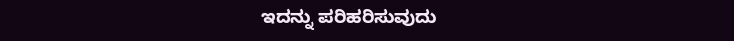ಇದನ್ನು ಪರಿಹರಿಸುವುದು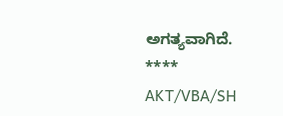ಅಗತ್ಯವಾಗಿದೆ.
****
AKT/VBA/SH